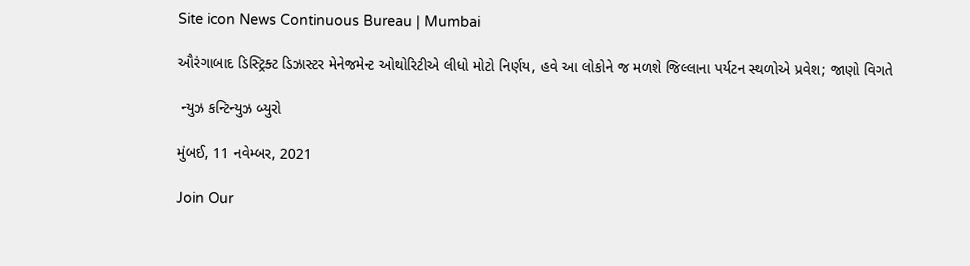Site icon News Continuous Bureau | Mumbai

ઔરંગાબાદ ડિસ્ટ્રિક્ટ ડિઝાસ્ટર મેનેજમેન્ટ ઓથોરિટીએ લીધો મોટો નિર્ણય, હવે આ લોકોને જ મળશે જિલ્લાના પર્યટન સ્થળોએ પ્રવેશ; જાણો વિગતે

 ન્યુઝ કન્ટિન્યુઝ બ્યુરો

મુંબઈ, 11 નવેમ્બર, 2021

Join Our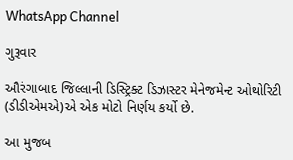WhatsApp Channel

ગુરૂવાર

ઔરંગાબાદ જિલ્લાની ડિસ્ટ્રિક્ટ ડિઝાસ્ટર મેનેજમેન્ટ ઓથોરિટી (ડીડીએમએ)એ એક મોટો નિર્ણય કર્યો છે.

આ મુજબ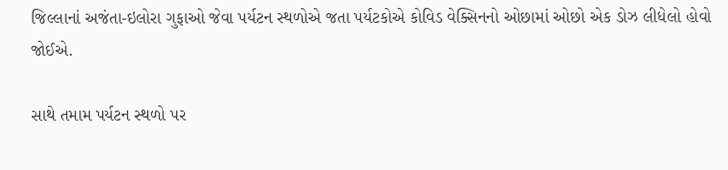જિલ્લાનાં અજંતા-ઇલોરા ગુફાઓ જેવા પર્યટન સ્થળોએ જતા પર્યટકોએ કોવિડ વેક્સિનનો ઓછામાં ઓછો એક ડોઝ લીધેલો હોવો જોઈએ.

સાથે તમામ પર્યટન સ્થળો પર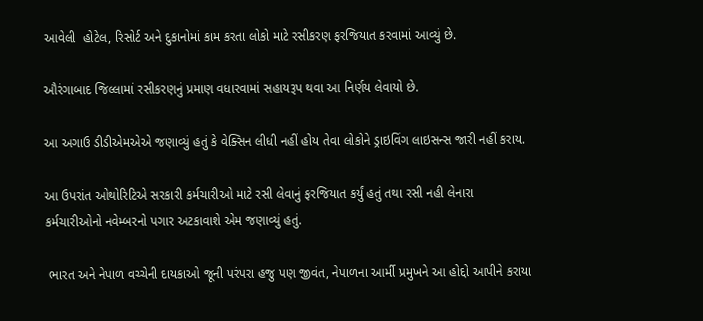આવેલી  હોટેલ, રિસોર્ટ અને દુકાનોમાં કામ કરતા લોકો માટે રસીકરણ ફરજિયાત કરવામાં આવ્યું છે.

ઔરંગાબાદ જિલ્લામાં રસીકરણનું પ્રમાણ વધારવામાં સહાયરૂપ થવા આ નિર્ણય લેવાયો છે.

આ અગાઉ ડીડીએમએએ જણાવ્યું હતું કે વેક્સિન લીધી નહીં હોય તેવા લોકોને ડ્રાઇવિંગ લાઇસન્સ જારી નહીં કરાય.

આ ઉપરાંત ઓથોરિટિએ સરકારી કર્મચારીઓ માટે રસી લેવાનું ફરજિયાત કર્યું હતું તથા રસી નહી લેનારા કર્મચારીઓનો નવેમ્બરનો પગાર અટકાવાશે એમ જણાવ્યું હતું.

 ભારત અને નેપાળ વચ્ચેની દાયકાઓ જૂની પરંપરા હજુ પણ જીવંત, નેપાળના આર્મી પ્રમુખને આ હોદ્દો આપીને કરાયા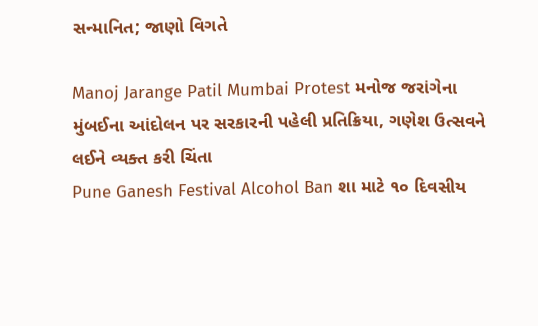સન્માનિત; જાણો વિગતે

Manoj Jarange Patil Mumbai Protest મનોજ જરાંગેના મુંબઈના આંદોલન પર સરકારની પહેલી પ્રતિક્રિયા, ગણેશ ઉત્સવને લઈને વ્યક્ત કરી ચિંતા
Pune Ganesh Festival Alcohol Ban શા માટે ૧૦ દિવસીય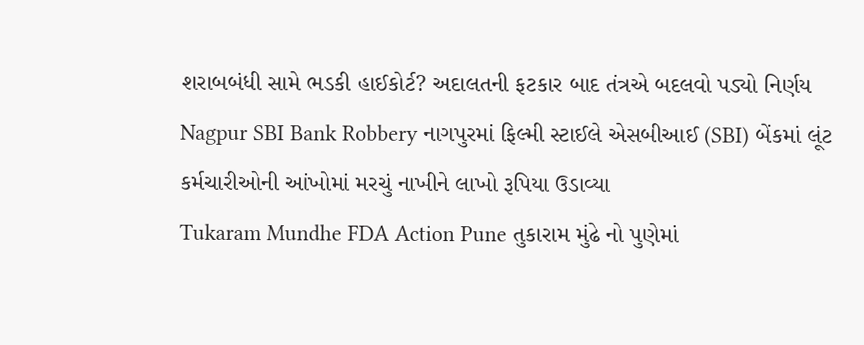શરાબબંધી સામે ભડકી હાઈકોર્ટ? અદાલતની ફટકાર બાદ તંત્રએ બદલવો પડ્યો નિર્ણય
Nagpur SBI Bank Robbery નાગપુરમાં ફિલ્મી સ્ટાઈલે એસબીઆઈ (SBI) બેંકમાં લૂંટ કર્મચારીઓની આંખોમાં મરચું નાખીને લાખો રૂપિયા ઉડાવ્યા
Tukaram Mundhe FDA Action Pune તુકારામ મુંઢે નો પુણેમાં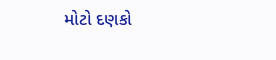મોટો દણકો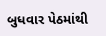બુધવાર પેઠમાંથી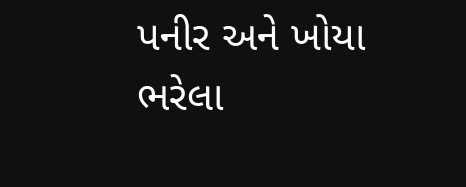પનીર અને ખોયા ભરેલા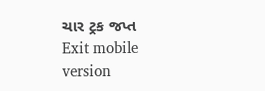ચાર ટ્રક જપ્ત
Exit mobile version